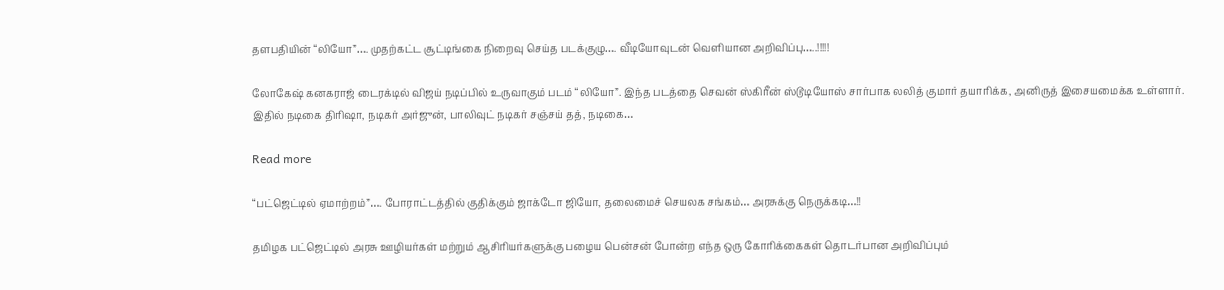தளபதியின் “லியோ”…. முதற்கட்ட சூட்டிங்கை நிறைவு செய்த படக்குழு…. வீடியோவுடன் வெளியான அறிவிப்பு…..!!!!!

லோகேஷ் கனகராஜ் டைரக்டில் விஜய் நடிப்பில் உருவாகும் படம் “லியோ”. இந்த படத்தை செவன் ஸ்கிரீன் ஸ்டூடியோஸ் சார்பாக லலித் குமார் தயாரிக்க, அனிருத் இசையமைக்க உள்ளார். இதில் நடிகை திரிஷா, நடிகர் அர்ஜுன், பாலிவுட் நடிகர் சஞ்சய் தத், நடிகை…

Read more

“பட்ஜெட்டில் ஏமாற்றம்”…. போராட்டத்தில் குதிக்கும் ஜாக்டோ ஜியோ, தலைமைச் செயலக சங்கம்… அரசுக்கு நெருக்கடி…!!

தமிழக பட்ஜெட்டில் அரசு ஊழியர்கள் மற்றும் ஆசிரியர்களுக்கு பழைய பென்சன் போன்ற எந்த ஒரு கோரிக்கைகள் தொடர்பான அறிவிப்பும்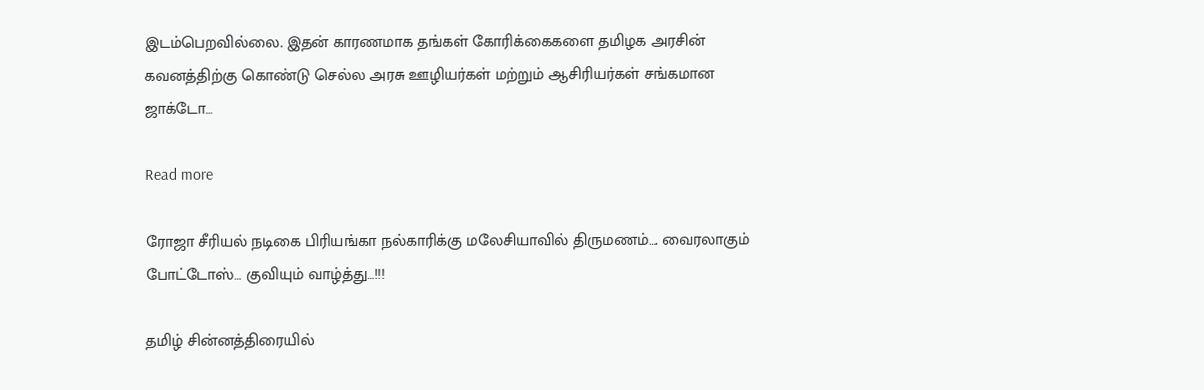இடம்பெறவில்லை. இதன் காரணமாக தங்கள் கோரிக்கைகளை தமிழக அரசின் கவனத்திற்கு கொண்டு செல்ல அரசு ஊழியர்கள் மற்றும் ஆசிரியர்கள் சங்கமான ஜாக்டோ…

Read more

ரோஜா சீரியல் நடிகை பிரியங்கா நல்காரிக்கு மலேசியாவில் திருமணம்…. வைரலாகும் போட்டோஸ்… குவியும் வாழ்த்து…!!!

தமிழ் சின்னத்திரையில்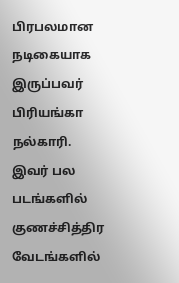பிரபலமான நடிகையாக இருப்பவர் பிரியங்கா நல்காரி. இவர் பல படங்களில் குணச்சித்திர வேடங்களில்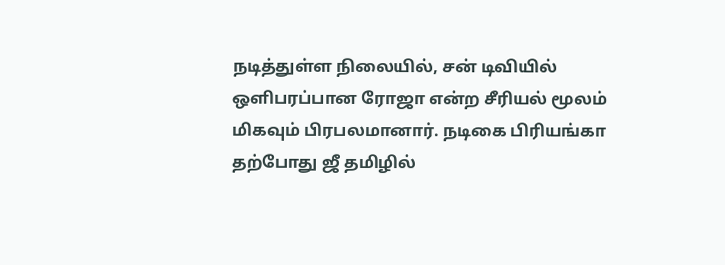நடித்துள்ள நிலையில், சன் டிவியில் ஒளிபரப்பான ரோஜா என்ற சீரியல் மூலம் மிகவும் பிரபலமானார். நடிகை பிரியங்கா தற்போது ஜீ தமிழில்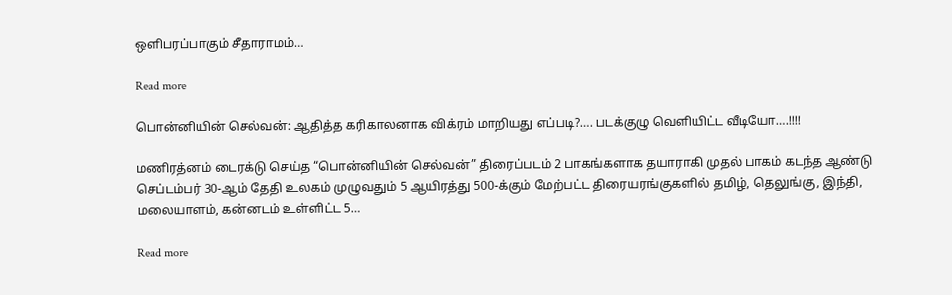ஒளிபரப்பாகும் சீதாராமம்…

Read more

பொன்னியின் செல்வன்: ஆதித்த கரிகாலனாக விக்ரம் மாறியது எப்படி?…. படக்குழு வெளியிட்ட வீடியோ….!!!!

மணிரத்னம் டைரக்டு செய்த “பொன்னியின் செல்வன்” திரைப்படம் 2 பாகங்களாக தயாராகி முதல் பாகம் கடந்த ஆண்டு செப்டம்பர் 30-ஆம் தேதி உலகம் முழுவதும் 5 ஆயிரத்து 500-க்கும் மேற்பட்ட திரையரங்குகளில் தமிழ், தெலுங்கு, இந்தி, மலையாளம், கன்னடம் உள்ளிட்ட 5…

Read more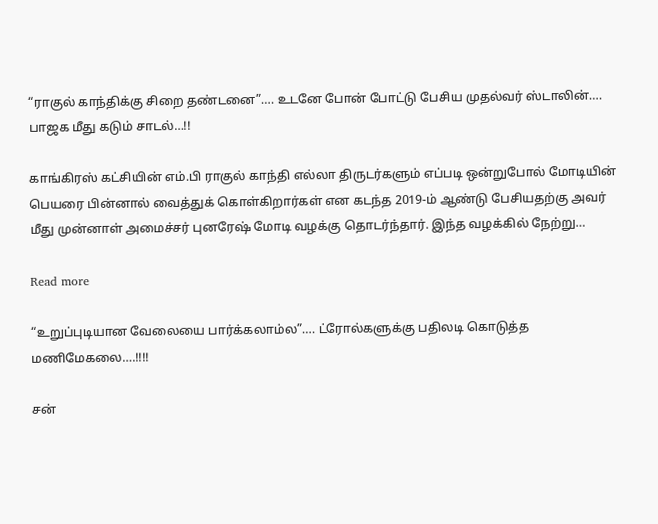“ராகுல் காந்திக்கு சிறை தண்டனை”…. உடனே போன் போட்டு பேசிய முதல்வர் ஸ்டாலின்…. பாஜக மீது கடும் சாடல்…!!

காங்கிரஸ் கட்சியின் எம்.பி ராகுல் காந்தி எல்லா திருடர்களும் எப்படி ஒன்றுபோல் மோடியின் பெயரை பின்னால் வைத்துக் கொள்கிறார்கள் என கடந்த 2019-ம் ஆண்டு பேசியதற்கு அவர் மீது முன்னாள் அமைச்சர் புனரேஷ் மோடி வழக்கு தொடர்ந்தார். இந்த வழக்கில் நேற்று…

Read more

“உறுப்புடியான வேலையை பார்க்கலாம்ல”…. ட்ரோல்களுக்கு பதிலடி கொடுத்த மணிமேகலை….!!!!

சன்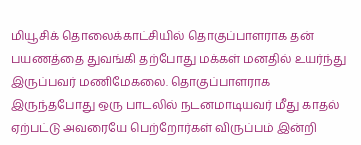மியூசிக் தொலைக்காட்சியில் தொகுப்பாளராக தன் பயணத்தை துவங்கி தற்போது மக்கள் மனதில் உயர்ந்து இருப்பவர் மணிமேகலை. தொகுப்பாளராக இருந்தபோது ஒரு பாடலில் நடனமாடியவர் மீது காதல் ஏற்பட்டு அவரையே பெற்றோர்கள் விருப்பம் இன்றி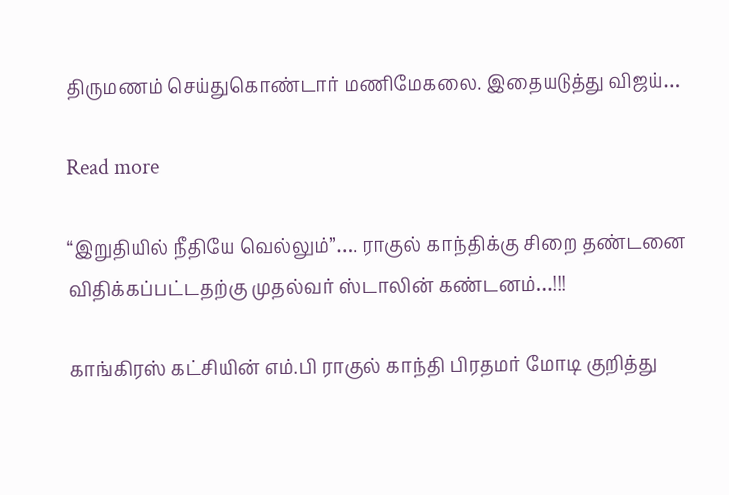திருமணம் செய்துகொண்டார் மணிமேகலை. இதையடுத்து விஜய்…

Read more

“இறுதியில் நீதியே வெல்லும்”…. ராகுல் காந்திக்கு சிறை தண்டனை விதிக்கப்பட்டதற்கு முதல்வர் ஸ்டாலின் கண்டனம்…!!!

காங்கிரஸ் கட்சியின் எம்.பி ராகுல் காந்தி பிரதமர் மோடி குறித்து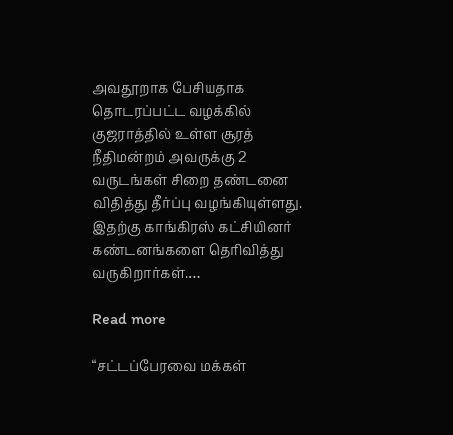அவதூறாக பேசியதாக தொடரப்பட்ட வழக்கில் குஜராத்தில் உள்ள சூரத் நீதிமன்றம் அவருக்கு 2 வருடங்கள் சிறை தண்டனை விதித்து தீர்ப்பு வழங்கியுள்ளது. இதற்கு காங்கிரஸ் கட்சியினர் கண்டனங்களை தெரிவித்து வருகிறார்கள்.…

Read more

“சட்டப்பேரவை மக்கள்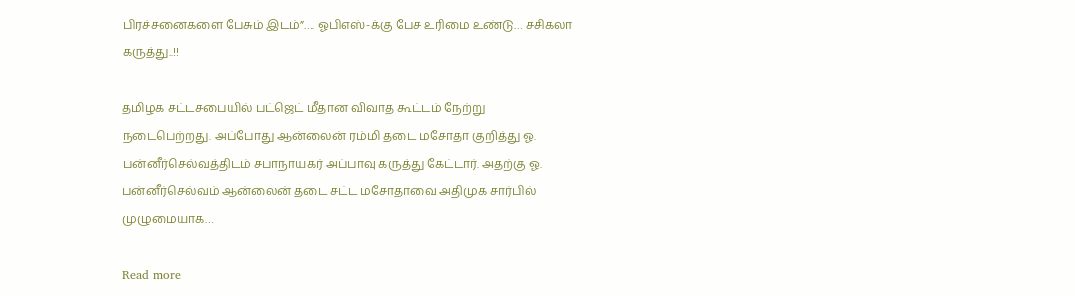பிரச்சனைகளை பேசும் இடம்”…. ஓபிஎஸ்-க்கு பேச உரிமை உண்டு… சசிகலா கருத்து..!!

தமிழக சட்டசபையில் பட்ஜெட் மீதான விவாத கூட்டம் நேற்று நடைபெற்றது. அப்போது ஆன்லைன் ரம்மி தடை மசோதா குறித்து ஓ. பன்னீர்செல்வத்திடம் சபாநாயகர் அப்பாவு கருத்து கேட்டார். அதற்கு ஓ. பன்னீர்செல்வம் ஆன்லைன் தடை சட்ட மசோதாவை அதிமுக சார்பில் முழுமையாக…

Read more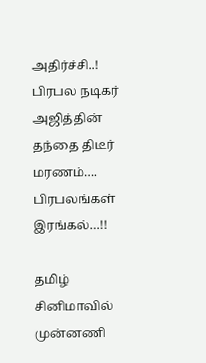அதிர்ச்சி..! பிரபல நடிகர் அஜித்தின் தந்தை திடீர் மரணம்…. பிரபலங்கள் இரங்கல்…!!

தமிழ் சினிமாவில் முன்னணி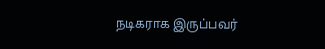நடிகராக இருப்பவர்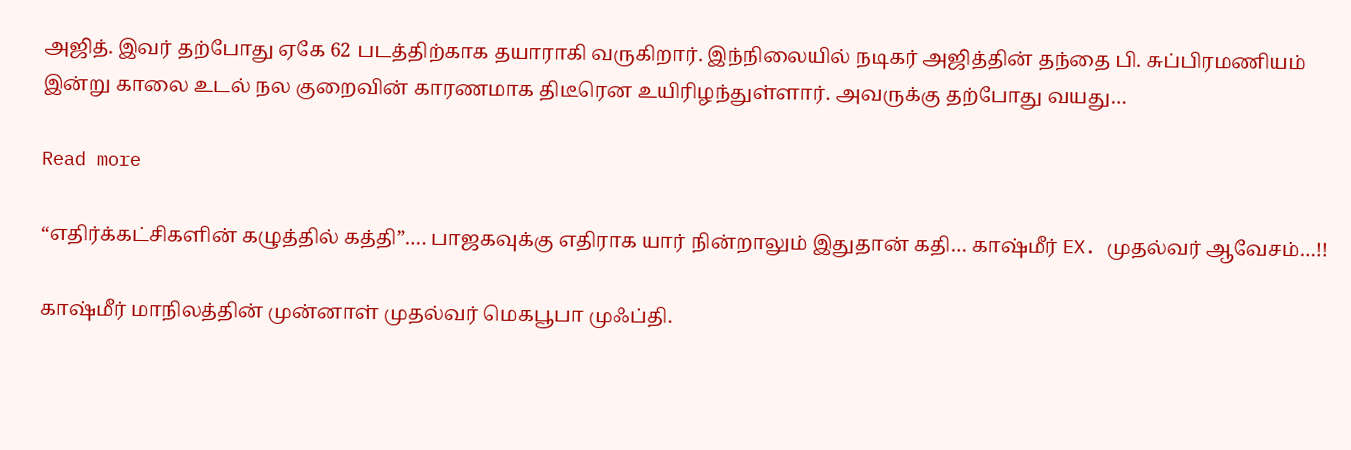அஜித். இவர் தற்போது ஏகே 62 படத்திற்காக தயாராகி வருகிறார். இந்நிலையில் நடிகர் அஜித்தின் தந்தை பி. சுப்பிரமணியம் இன்று காலை உடல் நல குறைவின் காரணமாக திடீரென உயிரிழந்துள்ளார். அவருக்கு தற்போது வயது…

Read more

“எதிர்க்கட்சிகளின் கழுத்தில் கத்தி”…. பாஜகவுக்கு எதிராக யார் நின்றாலும் இதுதான் கதி… காஷ்மீர் EX. முதல்வர் ஆவேசம்…!!

காஷ்மீர் மாநிலத்தின் முன்னாள் முதல்வர் மெகபூபா முஃப்தி.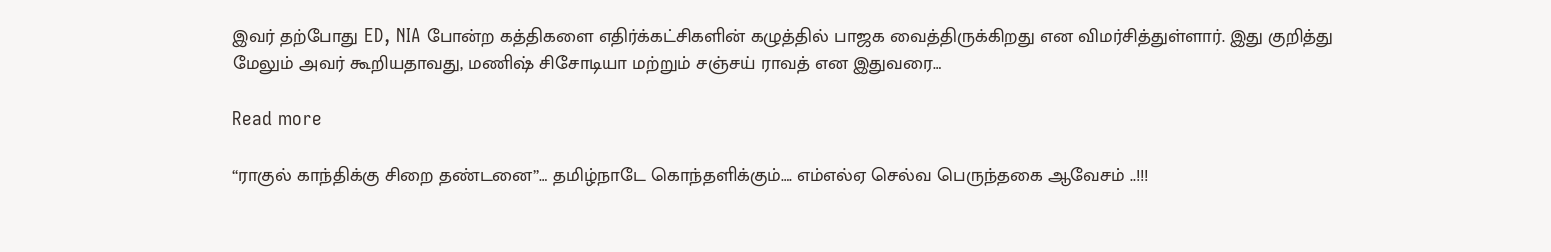இவர் தற்போது ED, NIA போன்ற கத்திகளை எதிர்க்கட்சிகளின் கழுத்தில் பாஜக வைத்திருக்கிறது என விமர்சித்துள்ளார். இது குறித்து மேலும் அவர் கூறியதாவது, மணிஷ் சிசோடியா மற்றும் சஞ்சய் ராவத் என இதுவரை…

Read more

“ராகுல் காந்திக்கு சிறை தண்டனை”… தமிழ்நாடே கொந்தளிக்கும்…. எம்எல்ஏ செல்வ பெருந்தகை ஆவேசம் ‌..!!!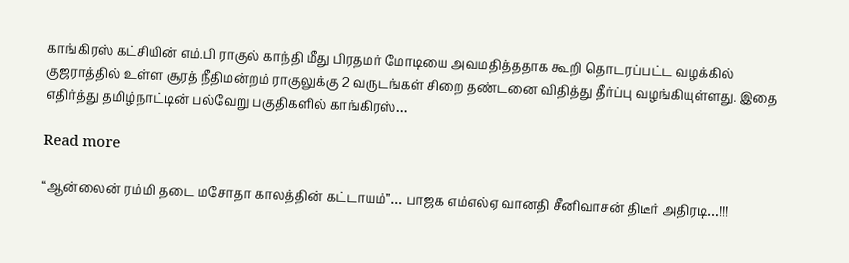காங்கிரஸ் கட்சியின் எம்.பி ராகுல் காந்தி மீது பிரதமர் மோடியை அவமதித்ததாக கூறி தொடரப்பட்ட வழக்கில் குஜராத்தில் உள்ள சூரத் நீதிமன்றம் ராகுலுக்கு 2 வருடங்கள் சிறை தண்டனை விதித்து தீர்ப்பு வழங்கியுள்ளது. இதை எதிர்த்து தமிழ்நாட்டின் பல்வேறு பகுதிகளில் காங்கிரஸ்…

Read more

“ஆன்லைன் ரம்மி தடை மசோதா காலத்தின் கட்டாயம்”… பாஜக எம்எல்ஏ வானதி சீனிவாசன் திடீர் அதிரடி…!!!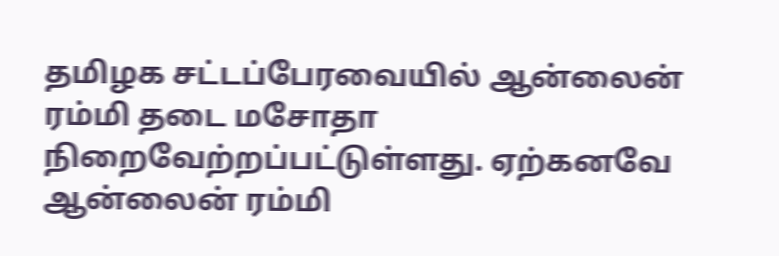தமிழக சட்டப்பேரவையில் ஆன்லைன் ரம்மி தடை மசோதா நிறைவேற்றப்பட்டுள்ளது. ஏற்கனவே ஆன்லைன் ரம்மி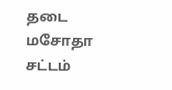தடை மசோதா சட்டம்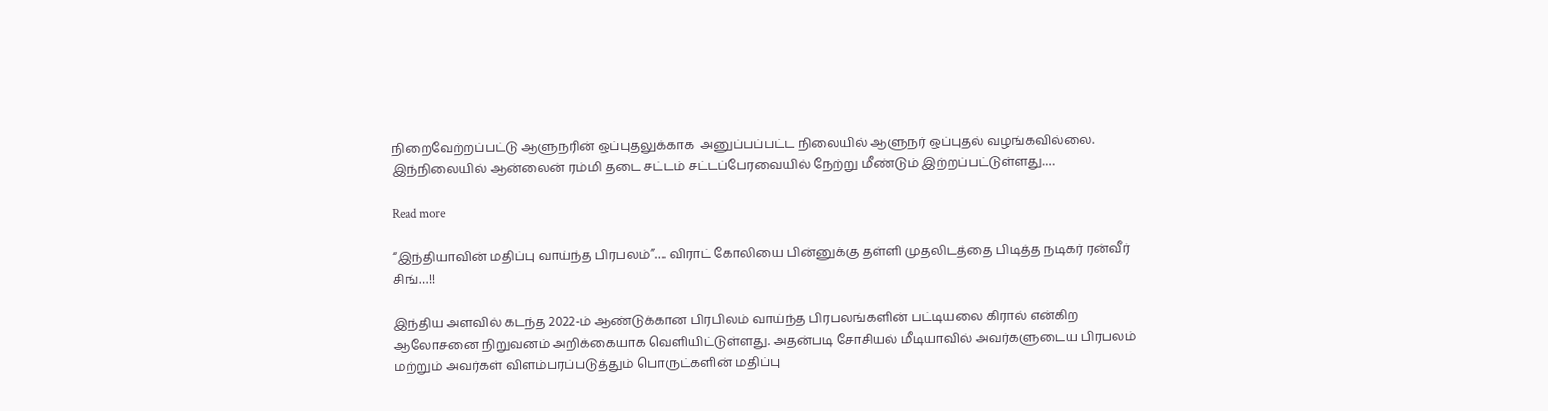நிறைவேற்றப்பட்டு ஆளுநரின் ஒப்புதலுக்காக  அனுப்பப்பட்ட நிலையில் ஆளுநர் ஒப்புதல் வழங்கவில்லை. இந்நிலையில் ஆன்லைன் ரம்மி தடை சட்டம் சட்டப்பேரவையில் நேற்று மீண்டும் இற்றப்பட்டுள்ளது.…

Read more

“இந்தியாவின் மதிப்பு வாய்ந்த பிரபலம்”…. விராட் கோலியை பின்னுக்கு தள்ளி முதலிடத்தை பிடித்த நடிகர் ரன்வீர் சிங்…!!

இந்திய அளவில் கடந்த 2022-ம் ஆண்டுக்கான பிரபிலம் வாய்ந்த பிரபலங்களின் பட்டியலை கிரால் என்கிற ஆலோசனை நிறுவனம் அறிக்கையாக வெளியிட்டுள்ளது. அதன்படி சோசியல் மீடியாவில் அவர்களுடைய பிரபலம் மற்றும் அவர்கள் விளம்பரப்படுத்தும் பொருட்களின் மதிப்பு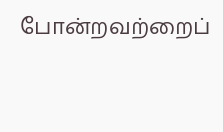போன்றவற்றைப்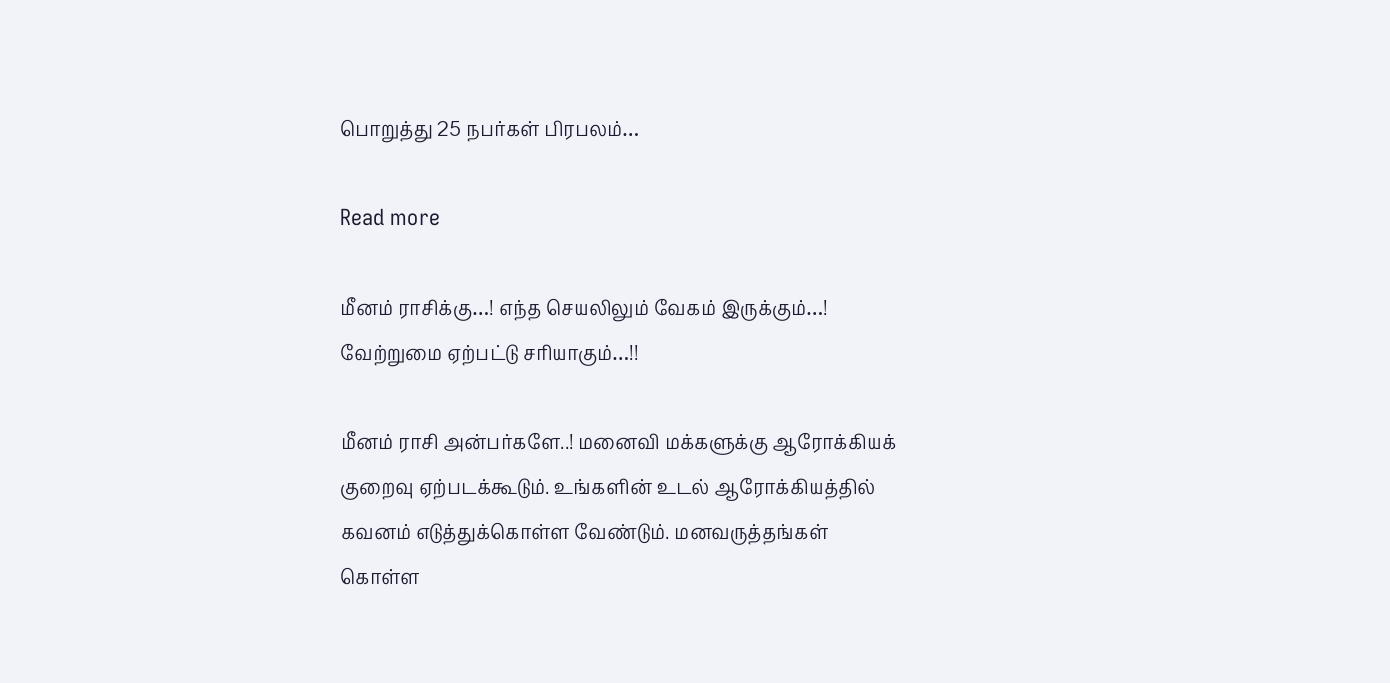பொறுத்து 25 நபர்கள் பிரபலம்…

Read more

மீனம் ராசிக்கு…! எந்த செயலிலும் வேகம் இருக்கும்…! வேற்றுமை ஏற்பட்டு சரியாகும்…!!

மீனம் ராசி அன்பர்களே..! மனைவி மக்களுக்கு ஆரோக்கியக் குறைவு ஏற்படக்கூடும். உங்களின் உடல் ஆரோக்கியத்தில் கவனம் எடுத்துக்கொள்ள வேண்டும். மனவருத்தங்கள் கொள்ள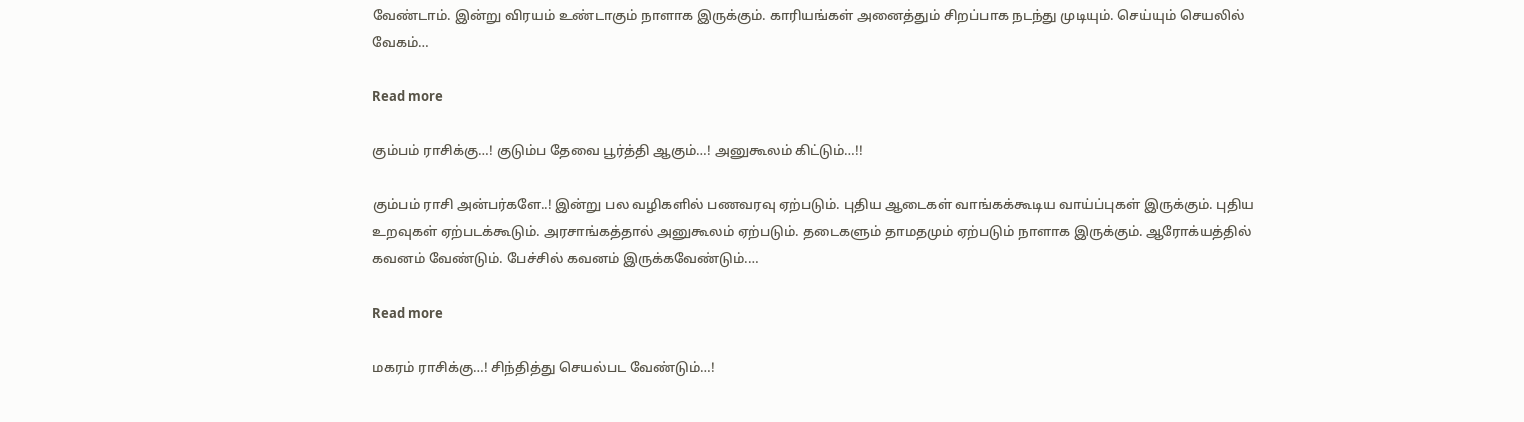வேண்டாம். இன்று விரயம் உண்டாகும் நாளாக இருக்கும். காரியங்கள் அனைத்தும் சிறப்பாக நடந்து முடியும். செய்யும் செயலில் வேகம்…

Read more

கும்பம் ராசிக்கு…! குடும்ப தேவை பூர்த்தி ஆகும்…! அனுகூலம் கிட்டும்…!!

கும்பம் ராசி அன்பர்களே..! இன்று பல வழிகளில் பணவரவு ஏற்படும். புதிய ஆடைகள் வாங்கக்கூடிய வாய்ப்புகள் இருக்கும். புதிய உறவுகள் ஏற்படக்கூடும். அரசாங்கத்தால் அனுகூலம் ஏற்படும். தடைகளும் தாமதமும் ஏற்படும் நாளாக இருக்கும். ஆரோக்யத்தில் கவனம் வேண்டும். பேச்சில் கவனம் இருக்கவேண்டும்.…

Read more

மகரம் ராசிக்கு…! சிந்தித்து செயல்பட வேண்டும்…!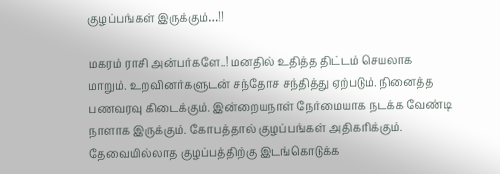குழப்பங்கள் இருக்கும்…!!

மகரம் ராசி அன்பர்களே..! மனதில் உதித்த திட்டம் செயலாக மாறும். உறவினர்களுடன் சந்தோச சந்தித்து ஏற்படும். நினைத்த பணவரவு கிடைக்கும். இன்றையநாள் நேர்மையாக நடக்க வேண்டி நாளாக இருக்கும். கோபத்தால் குழப்பங்கள் அதிகரிக்கும். தேவையில்லாத குழப்பத்திற்கு இடங்கொடுக்க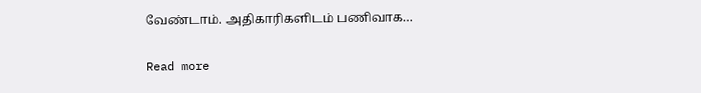வேண்டாம். அதிகாரிகளிடம் பணிவாக…

Read more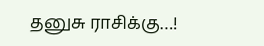தனுசு ராசிக்கு…!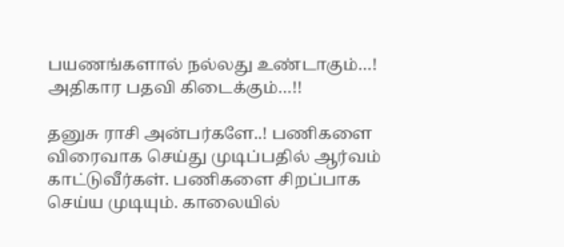பயணங்களால் நல்லது உண்டாகும்…! அதிகார பதவி கிடைக்கும்…!!

தனுசு ராசி அன்பர்களே..! பணிகளை விரைவாக செய்து முடிப்பதில் ஆர்வம் காட்டுவீர்கள். பணிகளை சிறப்பாக செய்ய முடியும். காலையில்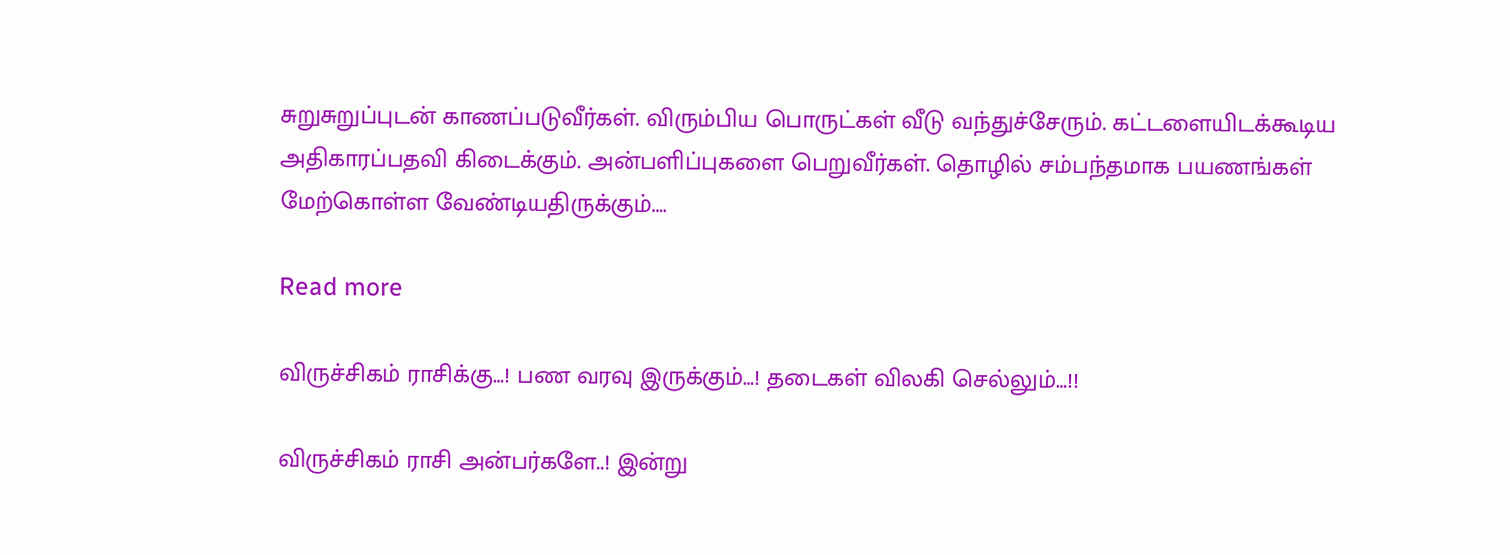சுறுசுறுப்புடன் காணப்படுவீர்கள். விரும்பிய பொருட்கள் வீடு வந்துச்சேரும். கட்டளையிடக்கூடிய அதிகாரப்பதவி கிடைக்கும். அன்பளிப்புகளை பெறுவீர்கள். தொழில் சம்பந்தமாக பயணங்கள் மேற்கொள்ள வேண்டியதிருக்கும்.…

Read more

விருச்சிகம் ராசிக்கு…! பண வரவு இருக்கும்…! தடைகள் விலகி செல்லும்…!!

விருச்சிகம் ராசி அன்பர்களே..! இன்று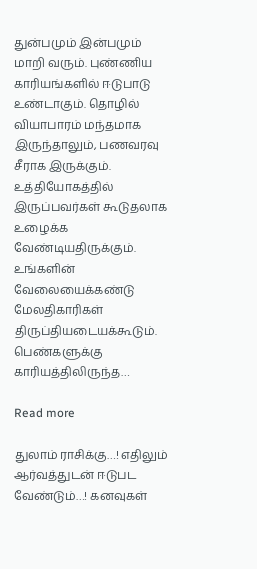துன்பமும் இன்பமும் மாறி வரும். புண்ணிய காரியங்களில் ஈடுபாடு உண்டாகும். தொழில் வியாபாரம் மந்தமாக இருந்தாலும், பணவரவு சீராக இருக்கும். உத்தியோகத்தில் இருப்பவர்கள் கூடுதலாக உழைக்க வேண்டியதிருக்கும். உங்களின் வேலையைக்கண்டு மேலதிகாரிகள் திருப்தியடையக்கூடும். பெண்களுக்கு காரியத்திலிருந்த…

Read more

துலாம் ராசிக்கு…! எதிலும் ஆர்வத்துடன் ஈடுபட வேண்டும்…! கனவுகள்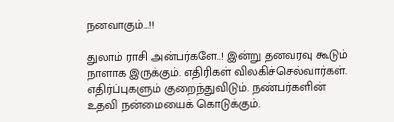நனவாகும்…!!

துலாம் ராசி அன்பர்களே..! இன்று தனவரவு கூடும் நாளாக இருக்கும். எதிரிகள் விலகிச்செல்வார்கள். எதிர்ப்புகளும் குறைந்துவிடும். நண்பர்களின் உதவி நன்மையைக் கொடுக்கும்.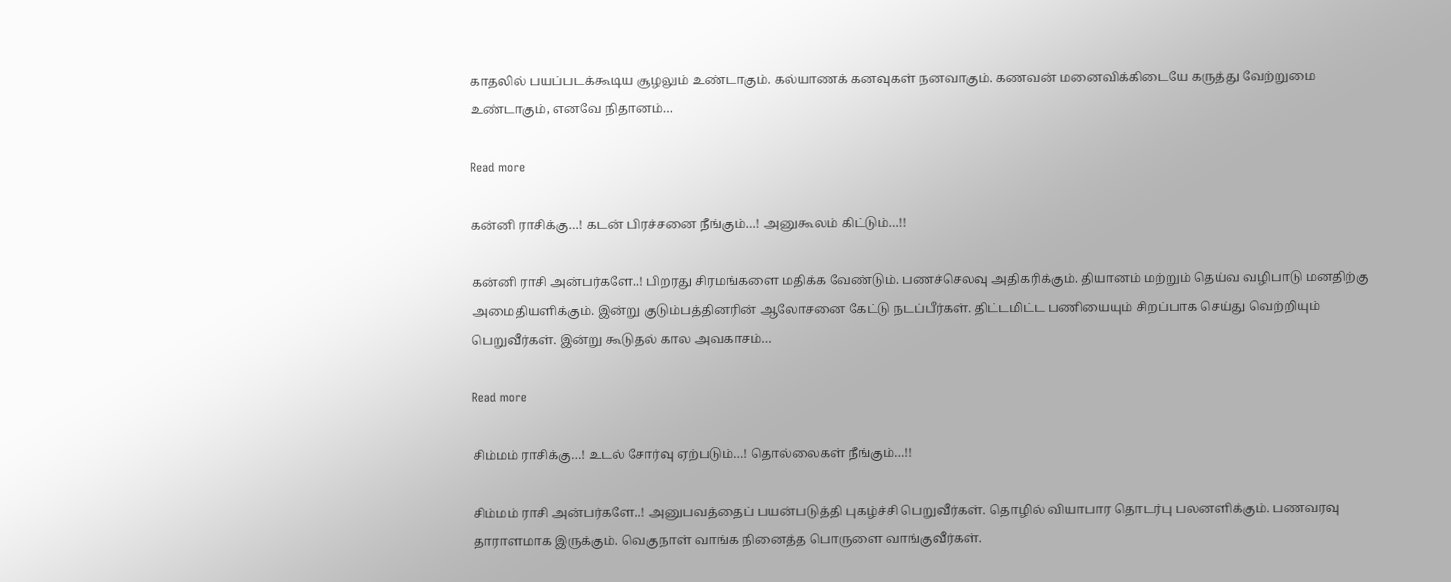காதலில் பயப்படக்கூடிய சூழலும் உண்டாகும். கல்யாணக் கனவுகள் நனவாகும். கணவன் மனைவிக்கிடையே கருத்து வேற்றுமை உண்டாகும், எனவே நிதானம்…

Read more

கன்னி ராசிக்கு…! கடன் பிரச்சனை நீங்கும்…! அனுகூலம் கிட்டும்…!!

கன்னி ராசி அன்பர்களே..! பிறரது சிரமங்களை மதிக்க வேண்டும். பணச்செலவு அதிகரிக்கும். தியானம் மற்றும் தெய்வ வழிபாடு மனதிற்கு அமைதியளிக்கும். இன்று குடும்பத்தினரின் ஆலோசனை கேட்டு நடப்பீர்கள். திட்டமிட்ட பணியையும் சிறப்பாக செய்து வெற்றியும் பெறுவீர்கள். இன்று கூடுதல் கால அவகாசம்…

Read more

சிம்மம் ராசிக்கு…! உடல் சோர்வு ஏற்படும்…! தொல்லைகள் நீங்கும்…!!

சிம்மம் ராசி அன்பர்களே..! அனுபவத்தைப் பயன்படுத்தி புகழ்ச்சி பெறுவீர்கள். தொழில் வியாபார தொடர்பு பலனளிக்கும். பணவரவு தாராளமாக இருக்கும். வெகுநாள் வாங்க நினைத்த பொருளை வாங்குவீர்கள்.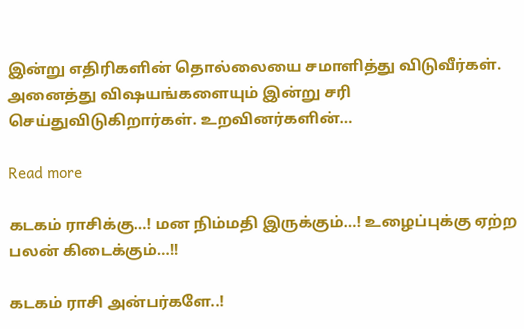இன்று எதிரிகளின் தொல்லையை சமாளித்து விடுவீர்கள். அனைத்து விஷயங்களையும் இன்று சரி செய்துவிடுகிறார்கள். உறவினர்களின்…

Read more

கடகம் ராசிக்கு…! மன நிம்மதி இருக்கும்…! உழைப்புக்கு ஏற்ற பலன் கிடைக்கும்…!!

கடகம் ராசி அன்பர்களே..!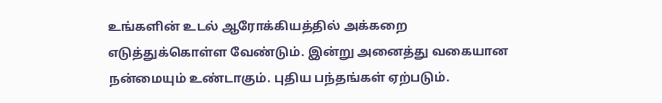உங்களின் உடல் ஆரோக்கியத்தில் அக்கறை எடுத்துக்கொள்ள வேண்டும். இன்று அனைத்து வகையான நன்மையும் உண்டாகும். புதிய பந்தங்கள் ஏற்படும்.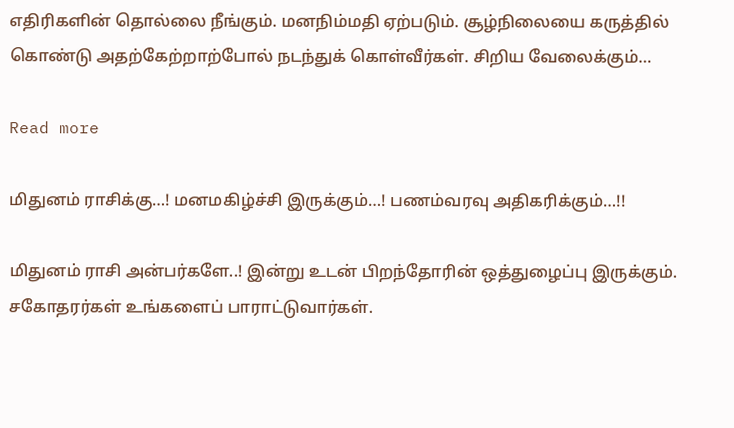எதிரிகளின் தொல்லை நீங்கும். மனநிம்மதி ஏற்படும். சூழ்நிலையை கருத்தில் கொண்டு அதற்கேற்றாற்போல் நடந்துக் கொள்வீர்கள். சிறிய வேலைக்கும்…

Read more

மிதுனம் ராசிக்கு…! மனமகிழ்ச்சி இருக்கும்…! பணம்வரவு அதிகரிக்கும்…!!

மிதுனம் ராசி அன்பர்களே..! இன்று உடன் பிறந்தோரின் ஒத்துழைப்பு இருக்கும். சகோதரர்கள் உங்களைப் பாராட்டுவார்கள்.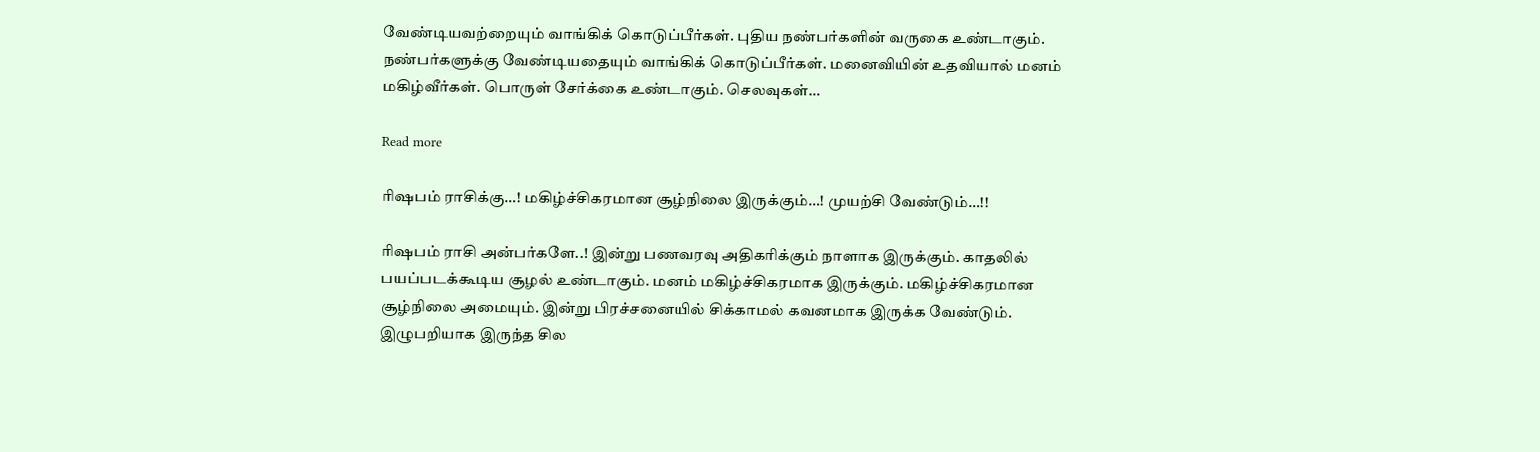வேண்டியவற்றையும் வாங்கிக் கொடுப்பீர்கள். புதிய நண்பர்களின் வருகை உண்டாகும். நண்பர்களுக்கு வேண்டியதையும் வாங்கிக் கொடுப்பீர்கள். மனைவியின் உதவியால் மனம் மகிழ்வீர்கள். பொருள் சேர்க்கை உண்டாகும். செலவுகள்…

Read more

ரிஷபம் ராசிக்கு…! மகிழ்ச்சிகரமான சூழ்நிலை இருக்கும்…! முயற்சி வேண்டும்…!!

ரிஷபம் ராசி அன்பர்களே..! இன்று பணவரவு அதிகரிக்கும் நாளாக இருக்கும். காதலில் பயப்படக்கூடிய சூழல் உண்டாகும். மனம் மகிழ்ச்சிகரமாக இருக்கும். மகிழ்ச்சிகரமான சூழ்நிலை அமையும். இன்று பிரச்சனையில் சிக்காமல் கவனமாக இருக்க வேண்டும். இழுபறியாக இருந்த சில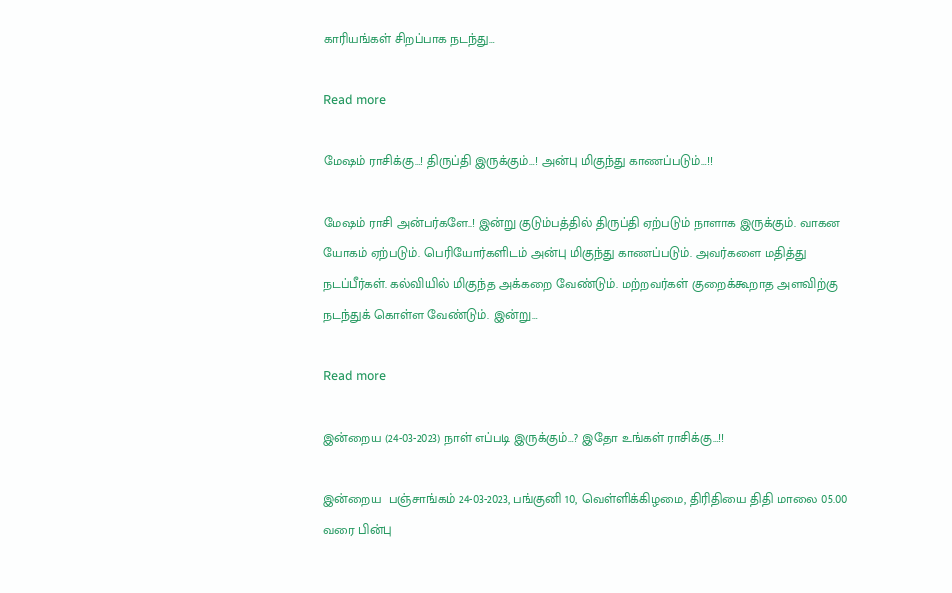காரியங்கள் சிறப்பாக நடந்து…

Read more

மேஷம் ராசிக்கு…! திருப்தி இருக்கும்…! அன்பு மிகுந்து காணப்படும்…!!

மேஷம் ராசி அன்பர்களே..! இன்று குடும்பத்தில் திருப்தி ஏற்படும் நாளாக இருக்கும். வாகன யோகம் ஏற்படும். பெரியோர்களிடம் அன்பு மிகுந்து காணப்படும். அவர்களை மதித்து நடப்பீர்கள். கல்வியில் மிகுந்த அக்கறை வேண்டும். மற்றவர்கள் குறைக்கூறாத அளவிற்கு நடந்துக் கொள்ள வேண்டும். இன்று…

Read more

இன்றைய (24-03-2023) நாள் எப்படி இருக்கும்…? இதோ உங்கள் ராசிக்கு…!!

இன்றைய  பஞ்சாங்கம் 24-03-2023, பங்குனி 10, வெள்ளிக்கிழமை, திரிதியை திதி மாலை 05.00 வரை பின்பு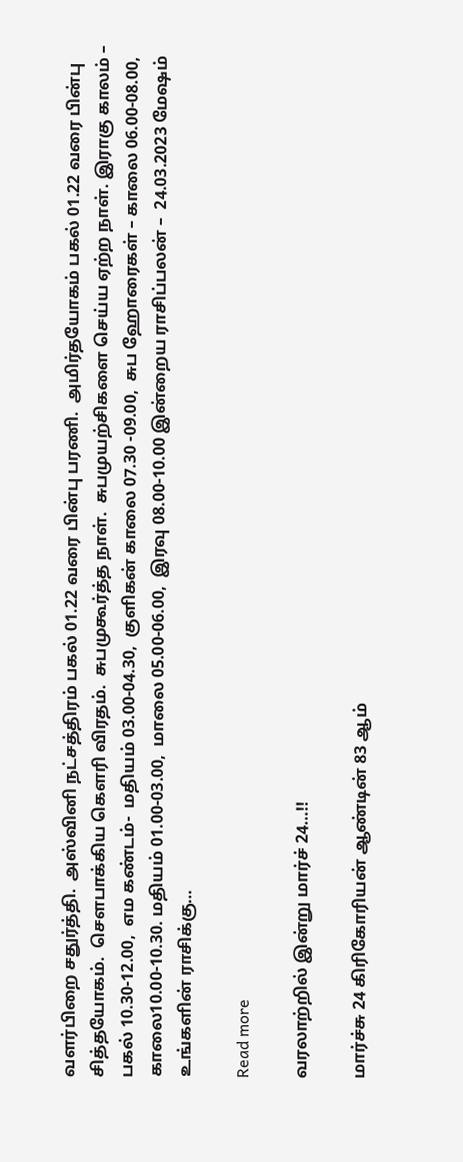வளர்பிறை சதுர்த்தி.  அஸ்வினி நட்சத்திரம் பகல் 01.22 வரை பின்பு பரணி.  அமிர்தயோகம் பகல் 01.22 வரை பின்பு சித்தயோகம்.  சௌபாக்கிய கௌரி விரதம்.  சுபமுகூர்த்த நாள்.  சுபமுயற்சிகளை செய்ய ஏற்ற நாள். இராகு காலம் – பகல் 10.30-12.00,  எம கண்டம்-  மதியம் 03.00-04.30,  குளிகன் காலை 07.30 -09.00,  சுப ஹோரைகள் – காலை 06.00-08.00, காலை10.00-10.30. மதியம் 01.00-03.00,  மாலை 05.00-06.00,  இரவு 08.00-10.00 இன்றைய ராசிப்பலன் –  24.03.2023 மேஷம் உங்களின் ராசிக்கு…

Read more

வரலாற்றில் இன்று மார்ச் 24…!!

மார்ச்சு 24 கிரிகோரியன் ஆண்டின் 83 ஆம்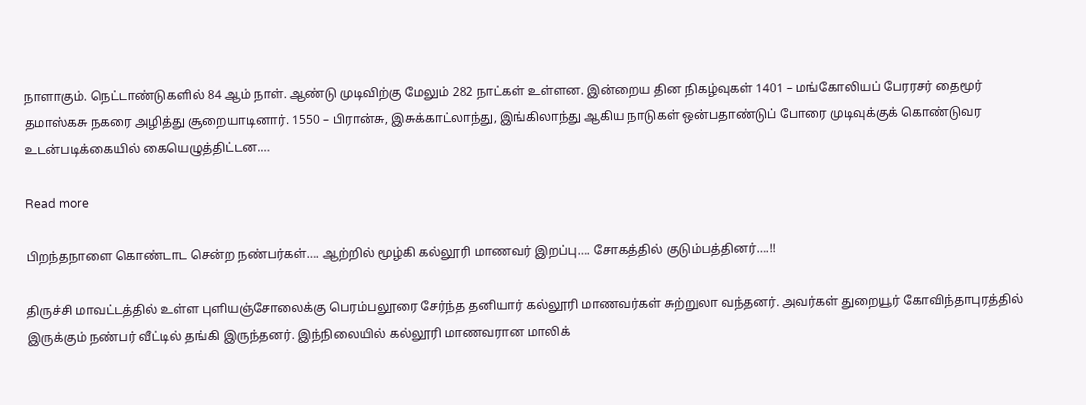நாளாகும். நெட்டாண்டுகளில் 84 ஆம் நாள். ஆண்டு முடிவிற்கு மேலும் 282 நாட்கள் உள்ளன. இன்றைய தின நிகழ்வுகள் 1401 – மங்கோலியப் பேரரசர் தைமூர் தமாஸ்கசு நகரை அழித்து சூறையாடினார். 1550 – பிரான்சு, இசுக்காட்லாந்து, இங்கிலாந்து ஆகிய நாடுகள் ஒன்பதாண்டுப் போரை முடிவுக்குக் கொண்டுவர உடன்படிக்கையில் கையெழுத்திட்டன.…

Read more

பிறந்தநாளை கொண்டாட சென்ற நண்பர்கள்…. ஆற்றில் மூழ்கி கல்லூரி மாணவர் இறப்பு…. சோகத்தில் குடும்பத்தினர்….!!

திருச்சி மாவட்டத்தில் உள்ள புளியஞ்சோலைக்கு பெரம்பலூரை சேர்ந்த தனியார் கல்லூரி மாணவர்கள் சுற்றுலா வந்தனர். அவர்கள் துறையூர் கோவிந்தாபுரத்தில் இருக்கும் நண்பர் வீட்டில் தங்கி இருந்தனர். இந்நிலையில் கல்லூரி மாணவரான மாலிக்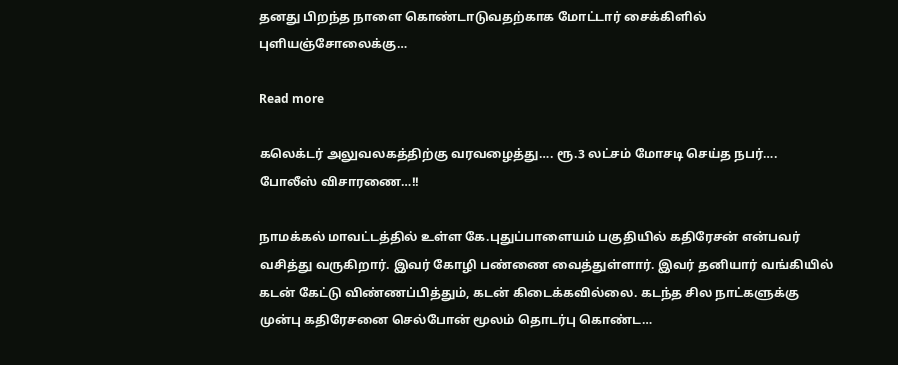தனது பிறந்த நாளை கொண்டாடுவதற்காக மோட்டார் சைக்கிளில் புளியஞ்சோலைக்கு…

Read more

கலெக்டர் அலுவலகத்திற்கு வரவழைத்து…. ரூ.3 லட்சம் மோசடி செய்த நபர்…. போலீஸ் விசாரணை…!!

நாமக்கல் மாவட்டத்தில் உள்ள கே.புதுப்பாளையம் பகுதியில் கதிரேசன் என்பவர் வசித்து வருகிறார். இவர் கோழி பண்ணை வைத்துள்ளார். இவர் தனியார் வங்கியில் கடன் கேட்டு விண்ணப்பித்தும், கடன் கிடைக்கவில்லை. கடந்த சில நாட்களுக்கு முன்பு கதிரேசனை செல்போன் மூலம் தொடர்பு கொண்ட…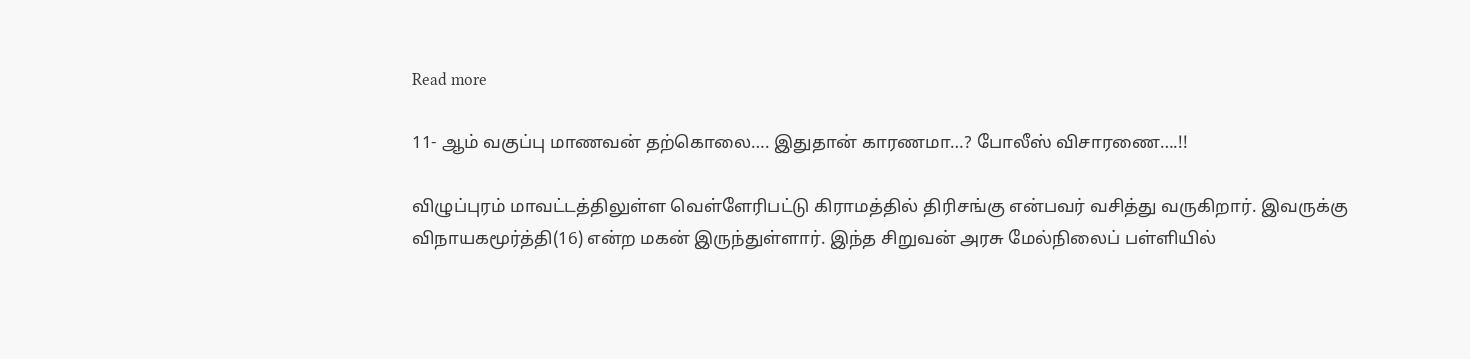Read more

11- ஆம் வகுப்பு மாணவன் தற்கொலை…. இதுதான் காரணமா…? போலீஸ் விசாரணை….!!

விழுப்புரம் மாவட்டத்திலுள்ள வெள்ளேரிபட்டு கிராமத்தில் திரிசங்கு என்பவர் வசித்து வருகிறார். இவருக்கு விநாயகமூர்த்தி(16) என்ற மகன் இருந்துள்ளார். இந்த சிறுவன் அரசு மேல்நிலைப் பள்ளியில்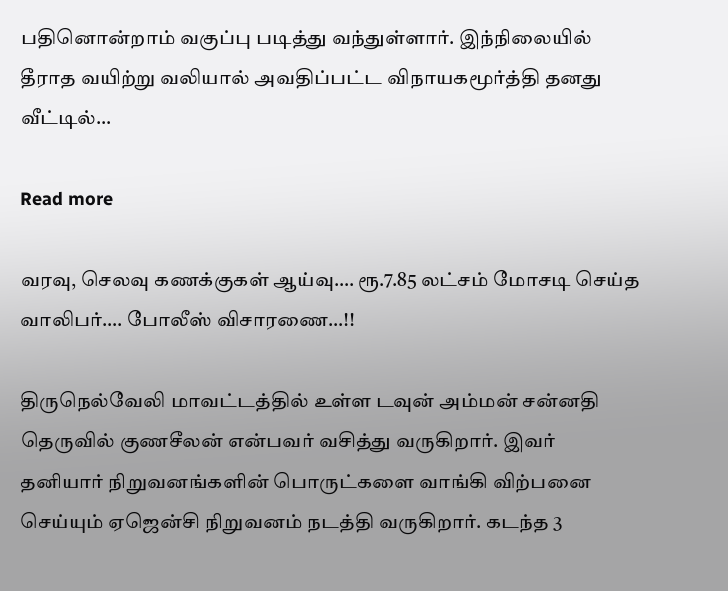பதினொன்றாம் வகுப்பு படித்து வந்துள்ளார். இந்நிலையில் தீராத வயிற்று வலியால் அவதிப்பட்ட விநாயகமூர்த்தி தனது வீட்டில்…

Read more

வரவு, செலவு கணக்குகள் ஆய்வு…. ரூ.7.85 லட்சம் மோசடி செய்த வாலிபர்…. போலீஸ் விசாரணை…!!

திருநெல்வேலி மாவட்டத்தில் உள்ள டவுன் அம்மன் சன்னதி தெருவில் குணசீலன் என்பவர் வசித்து வருகிறார். இவர் தனியார் நிறுவனங்களின் பொருட்களை வாங்கி விற்பனை செய்யும் ஏஜென்சி நிறுவனம் நடத்தி வருகிறார். கடந்த 3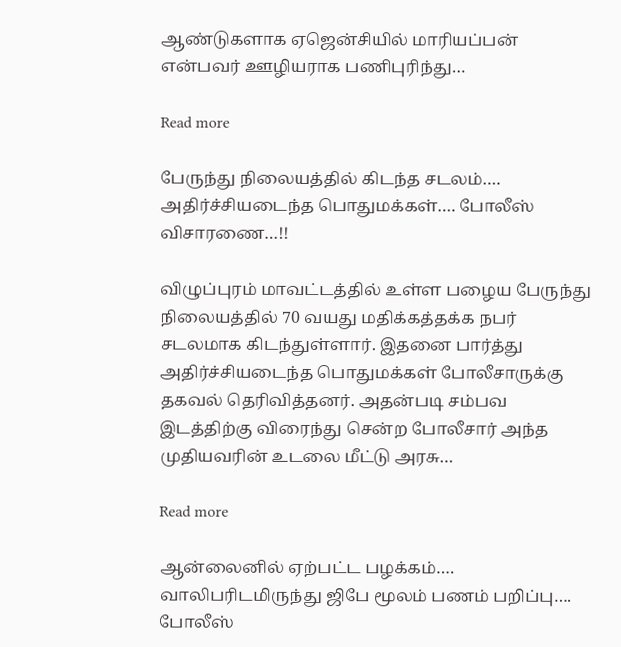ஆண்டுகளாக ஏஜென்சியில் மாரியப்பன் என்பவர் ஊழியராக பணிபுரிந்து…

Read more

பேருந்து நிலையத்தில் கிடந்த சடலம்…. அதிர்ச்சியடைந்த பொதுமக்கள்…. போலீஸ் விசாரணை…!!

விழுப்புரம் மாவட்டத்தில் உள்ள பழைய பேருந்து நிலையத்தில் 70 வயது மதிக்கத்தக்க நபர் சடலமாக கிடந்துள்ளார். இதனை பார்த்து அதிர்ச்சியடைந்த பொதுமக்கள் போலீசாருக்கு தகவல் தெரிவித்தனர். அதன்படி சம்பவ இடத்திற்கு விரைந்து சென்ற போலீசார் அந்த முதியவரின் உடலை மீட்டு அரசு…

Read more

ஆன்லைனில் ஏற்பட்ட பழக்கம்…. வாலிபரிடமிருந்து ஜிபே மூலம் பணம் பறிப்பு…. போலீஸ்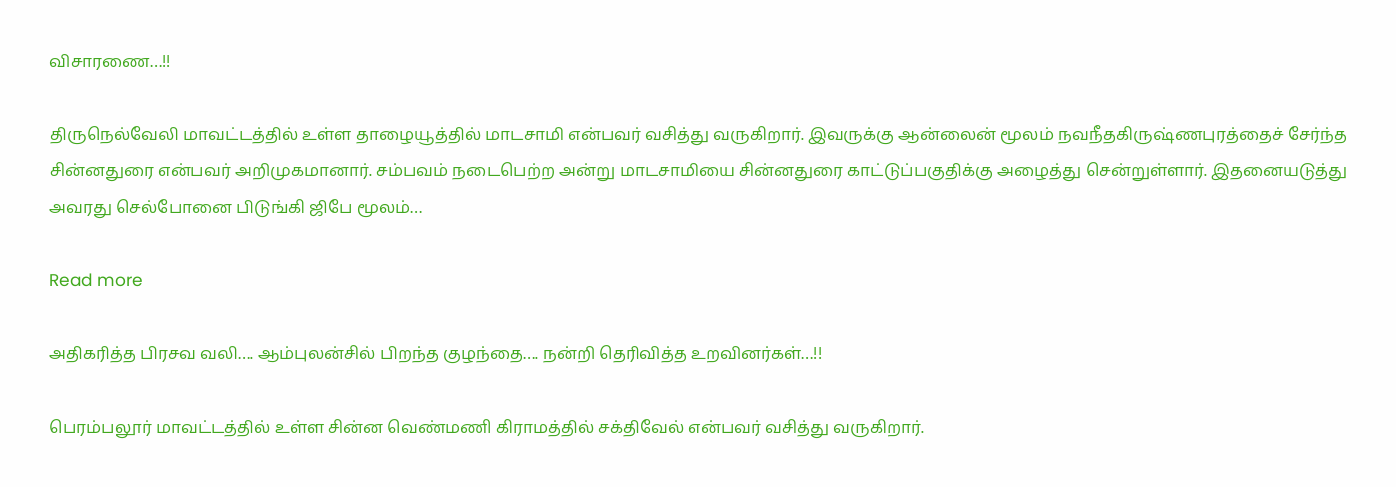விசாரணை…!!

திருநெல்வேலி மாவட்டத்தில் உள்ள தாழையூத்தில் மாடசாமி என்பவர் வசித்து வருகிறார். இவருக்கு ஆன்லைன் மூலம் நவநீதகிருஷ்ணபுரத்தைச் சேர்ந்த சின்னதுரை என்பவர் அறிமுகமானார். சம்பவம் நடைபெற்ற அன்று மாடசாமியை சின்னதுரை காட்டுப்பகுதிக்கு அழைத்து சென்றுள்ளார். இதனையடுத்து அவரது செல்போனை பிடுங்கி ஜிபே மூலம்…

Read more

அதிகரித்த பிரசவ வலி…. ஆம்புலன்சில் பிறந்த குழந்தை…. நன்றி தெரிவித்த உறவினர்கள்…!!

பெரம்பலூர் மாவட்டத்தில் உள்ள சின்ன வெண்மணி கிராமத்தில் சக்திவேல் என்பவர் வசித்து வருகிறார்.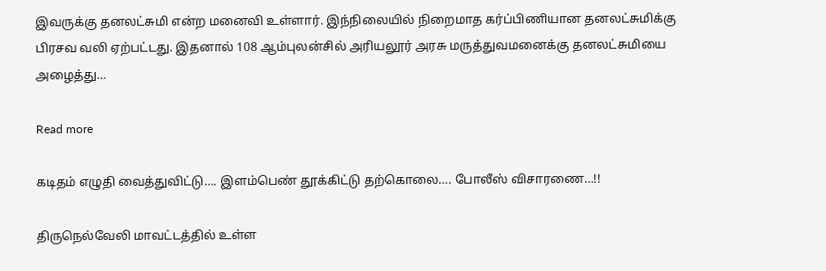இவருக்கு தனலட்சுமி என்ற மனைவி உள்ளார். இந்நிலையில் நிறைமாத கர்ப்பிணியான தனலட்சுமிக்கு பிரசவ வலி ஏற்பட்டது. இதனால் 108 ஆம்புலன்சில் அரியலூர் அரசு மருத்துவமனைக்கு தனலட்சுமியை அழைத்து…

Read more

கடிதம் எழுதி வைத்துவிட்டு…. இளம்பெண் தூக்கிட்டு தற்கொலை…. போலீஸ் விசாரணை…!!

திருநெல்வேலி மாவட்டத்தில் உள்ள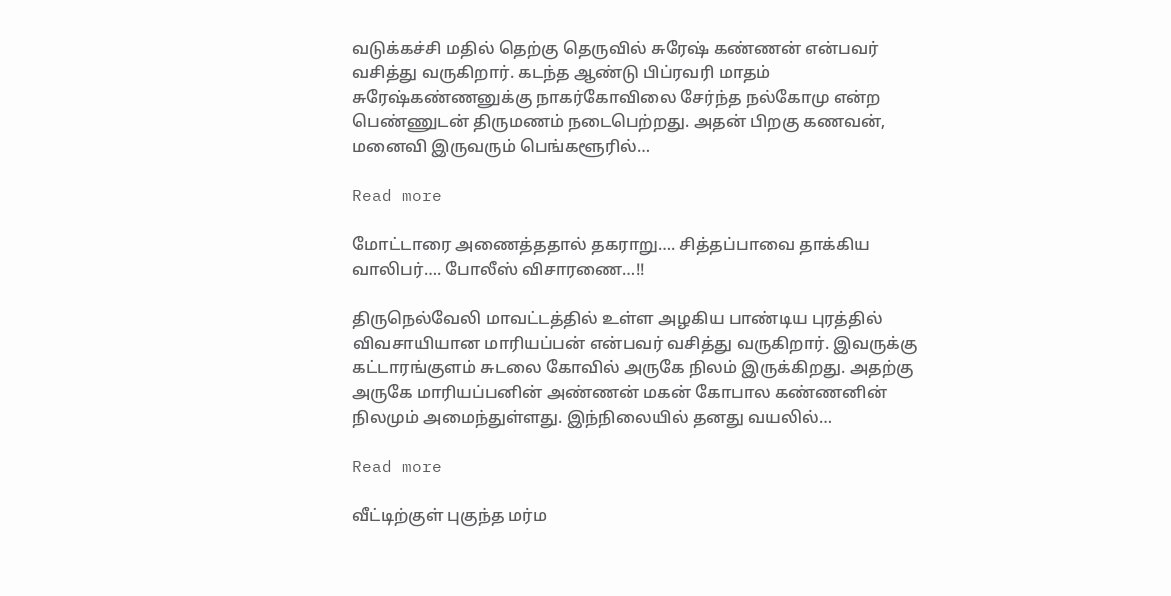வடுக்கச்சி மதில் தெற்கு தெருவில் சுரேஷ் கண்ணன் என்பவர் வசித்து வருகிறார். கடந்த ஆண்டு பிப்ரவரி மாதம் சுரேஷ்கண்ணனுக்கு நாகர்கோவிலை சேர்ந்த நல்கோமு என்ற பெண்ணுடன் திருமணம் நடைபெற்றது. அதன் பிறகு கணவன், மனைவி இருவரும் பெங்களூரில்…

Read more

மோட்டாரை அணைத்ததால் தகராறு…. சித்தப்பாவை தாக்கிய வாலிபர்…. போலீஸ் விசாரணை…!!

திருநெல்வேலி மாவட்டத்தில் உள்ள அழகிய பாண்டிய புரத்தில் விவசாயியான மாரியப்பன் என்பவர் வசித்து வருகிறார். இவருக்கு கட்டாரங்குளம் சுடலை கோவில் அருகே நிலம் இருக்கிறது. அதற்கு அருகே மாரியப்பனின் அண்ணன் மகன் கோபால கண்ணனின் நிலமும் அமைந்துள்ளது. இந்நிலையில் தனது வயலில்…

Read more

வீட்டிற்குள் புகுந்த மர்ம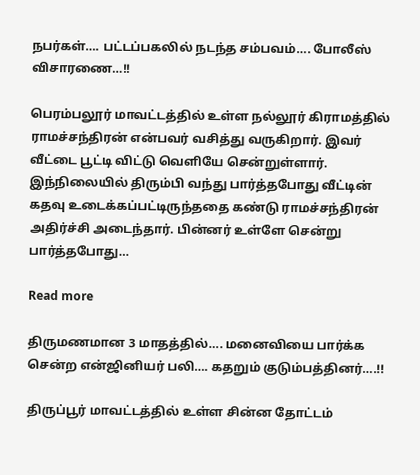நபர்கள்…. பட்டப்பகலில் நடந்த சம்பவம்…. போலீஸ் விசாரணை…!!

பெரம்பலூர் மாவட்டத்தில் உள்ள நல்லூர் கிராமத்தில் ராமச்சந்திரன் என்பவர் வசித்து வருகிறார். இவர் வீட்டை பூட்டி விட்டு வெளியே சென்றுள்ளார். இந்நிலையில் திரும்பி வந்து பார்த்தபோது வீட்டின் கதவு உடைக்கப்பட்டிருந்ததை கண்டு ராமச்சந்திரன் அதிர்ச்சி அடைந்தார். பின்னர் உள்ளே சென்று பார்த்தபோது…

Read more

திருமணமான 3 மாதத்தில்…. மனைவியை பார்க்க சென்ற என்ஜினியர் பலி…. கதறும் குடும்பத்தினர்….!!

திருப்பூர் மாவட்டத்தில் உள்ள சின்ன தோட்டம்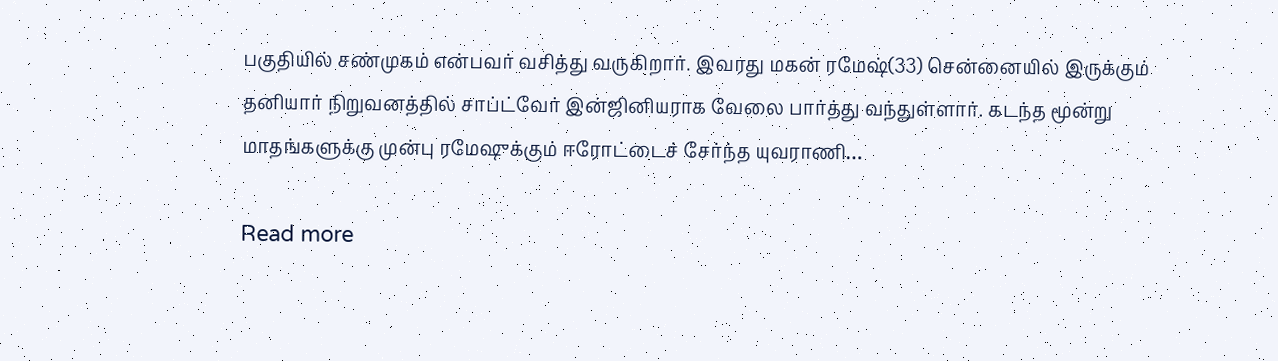பகுதியில் சண்முகம் என்பவர் வசித்து வருகிறார். இவரது மகன் ரமேஷ்(33) சென்னையில் இருக்கும் தனியார் நிறுவனத்தில் சாப்ட்வேர் இன்ஜினியராக வேலை பார்த்து வந்துள்ளார். கடந்த மூன்று மாதங்களுக்கு முன்பு ரமேஷுக்கும் ஈரோட்டைச் சேர்ந்த யுவராணி…

Read more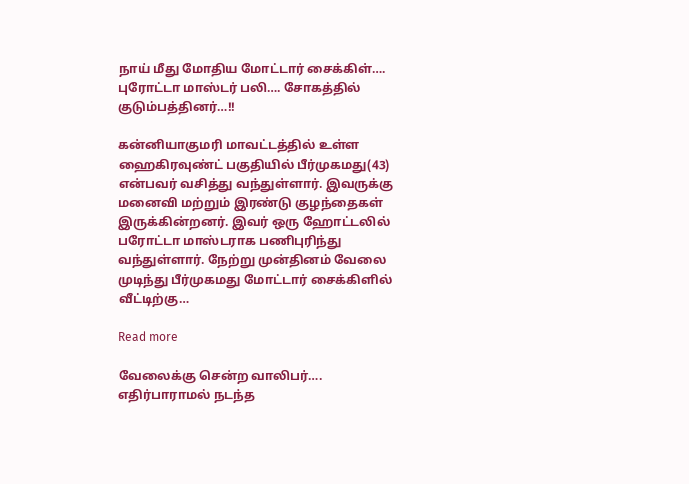நாய் மீது மோதிய மோட்டார் சைக்கிள்…. புரோட்டா மாஸ்டர் பலி…. சோகத்தில் குடும்பத்தினர்…!!

கன்னியாகுமரி மாவட்டத்தில் உள்ள ஹைகிரவுண்ட் பகுதியில் பீர்முகமது(43) என்பவர் வசித்து வந்துள்ளார். இவருக்கு மனைவி மற்றும் இரண்டு குழந்தைகள் இருக்கின்றனர். இவர் ஒரு ஹோட்டலில் பரோட்டா மாஸ்டராக பணிபுரிந்து வந்துள்ளார். நேற்று முன்தினம் வேலை முடிந்து பீர்முகமது மோட்டார் சைக்கிளில் வீட்டிற்கு…

Read more

வேலைக்கு சென்ற வாலிபர்…. எதிர்பாராமல் நடந்த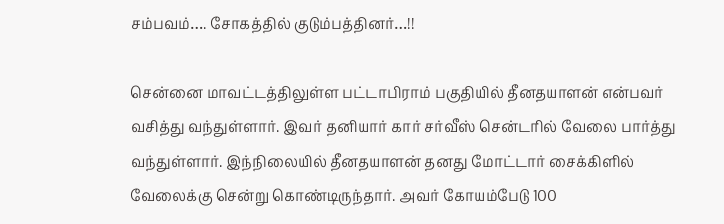சம்பவம்…. சோகத்தில் குடும்பத்தினர்…!!

சென்னை மாவட்டத்திலுள்ள பட்டாபிராம் பகுதியில் தீனதயாளன் என்பவர் வசித்து வந்துள்ளார். இவர் தனியார் கார் சர்வீஸ் சென்டரில் வேலை பார்த்து வந்துள்ளார். இந்நிலையில் தீனதயாளன் தனது மோட்டார் சைக்கிளில் வேலைக்கு சென்று கொண்டிருந்தார். அவர் கோயம்பேடு 100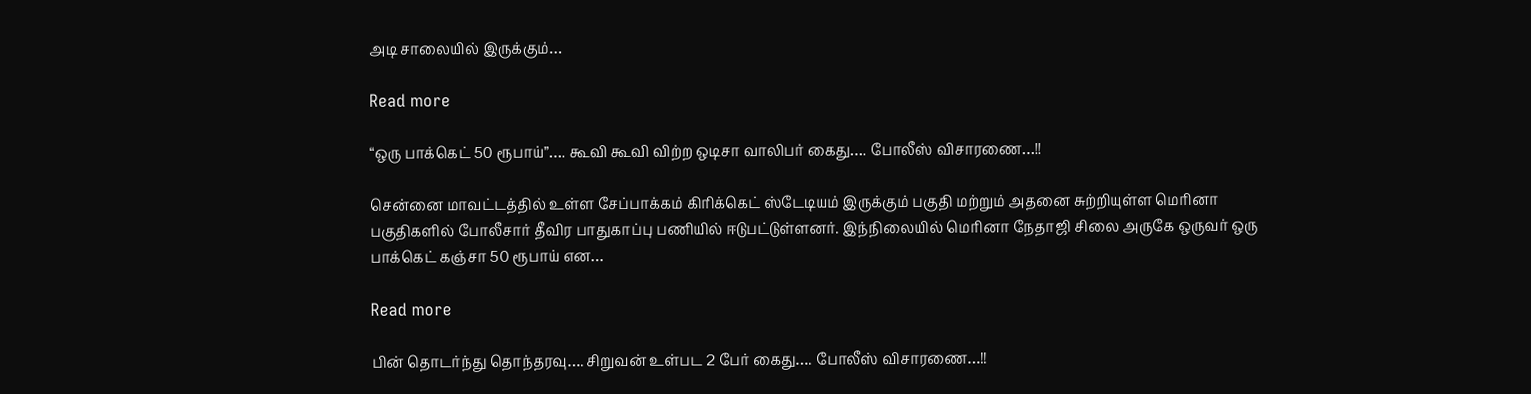அடி சாலையில் இருக்கும்…

Read more

“ஒரு பாக்கெட் 50 ரூபாய்”…. கூவி கூவி விற்ற ஒடிசா வாலிபர் கைது…. போலீஸ் விசாரணை…!!

சென்னை மாவட்டத்தில் உள்ள சேப்பாக்கம் கிரிக்கெட் ஸ்டேடியம் இருக்கும் பகுதி மற்றும் அதனை சுற்றியுள்ள மெரினா பகுதிகளில் போலீசார் தீவிர பாதுகாப்பு பணியில் ஈடுபட்டுள்ளனர். இந்நிலையில் மெரினா நேதாஜி சிலை அருகே ஒருவர் ஒரு பாக்கெட் கஞ்சா 50 ரூபாய் என…

Read more

பின் தொடர்ந்து தொந்தரவு…. சிறுவன் உள்பட 2 பேர் கைது…. போலீஸ் விசாரணை…!!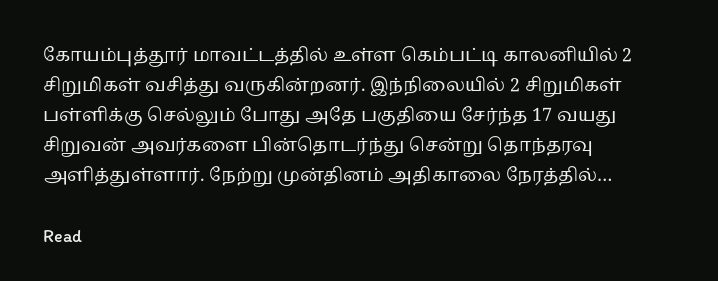கோயம்புத்தூர் மாவட்டத்தில் உள்ள கெம்பட்டி காலனியில் 2 சிறுமிகள் வசித்து வருகின்றனர். இந்நிலையில் 2 சிறுமிகள் பள்ளிக்கு செல்லும் போது அதே பகுதியை சேர்ந்த 17 வயது சிறுவன் அவர்களை பின்தொடர்ந்து சென்று தொந்தரவு அளித்துள்ளார். நேற்று முன்தினம் அதிகாலை நேரத்தில்…

Read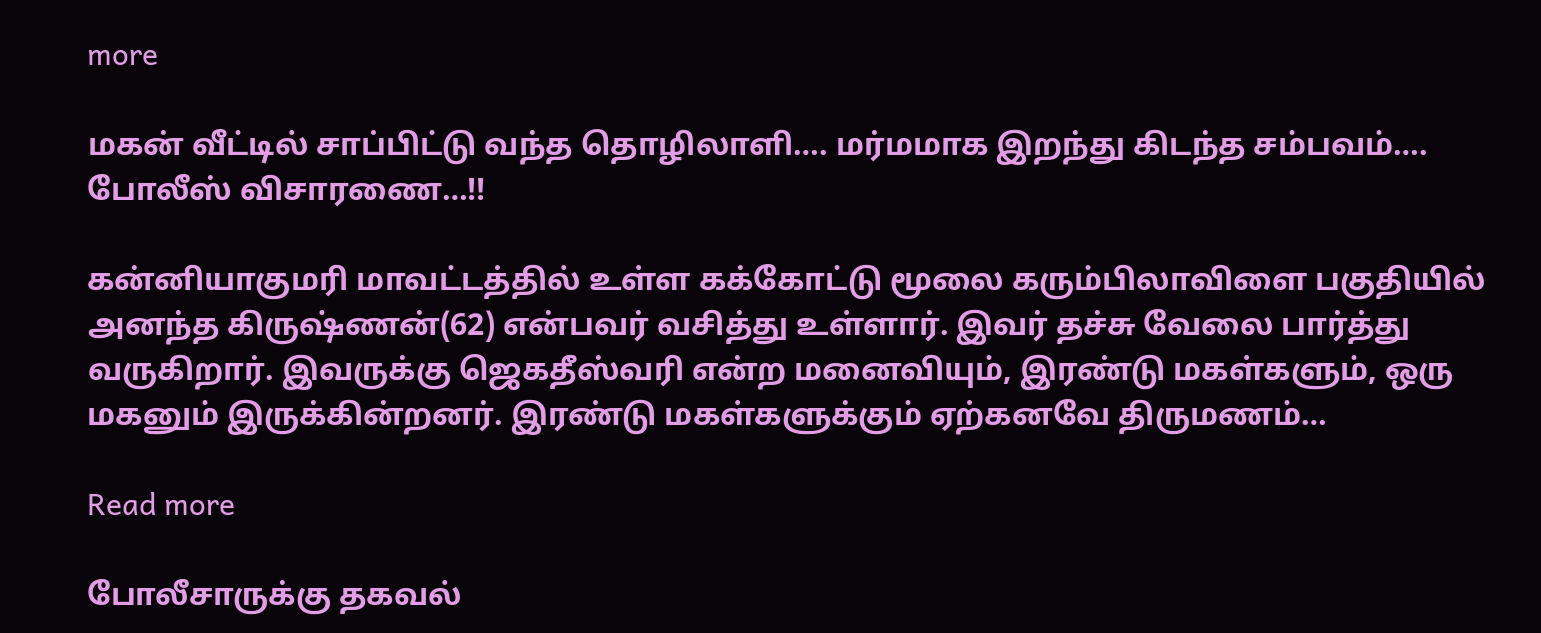more

மகன் வீட்டில் சாப்பிட்டு வந்த தொழிலாளி…. மர்மமாக இறந்து கிடந்த சம்பவம்…. போலீஸ் விசாரணை…!!

கன்னியாகுமரி மாவட்டத்தில் உள்ள கக்கோட்டு மூலை கரும்பிலாவிளை பகுதியில் அனந்த கிருஷ்ணன்(62) என்பவர் வசித்து உள்ளார். இவர் தச்சு வேலை பார்த்து வருகிறார். இவருக்கு ஜெகதீஸ்வரி என்ற மனைவியும், இரண்டு மகள்களும், ஒரு மகனும் இருக்கின்றனர். இரண்டு மகள்களுக்கும் ஏற்கனவே திருமணம்…

Read more

போலீசாருக்கு தகவல்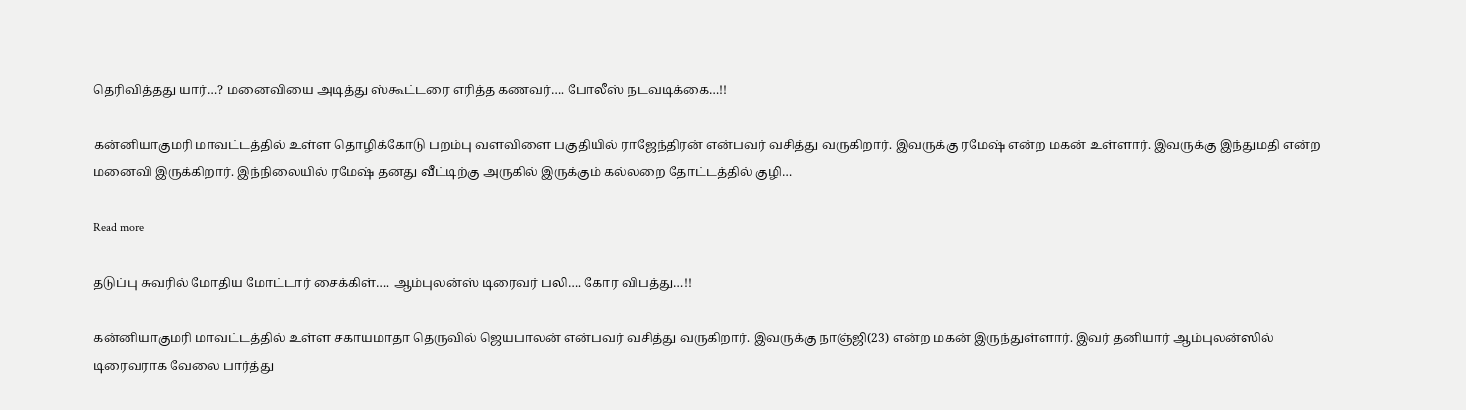தெரிவித்தது யார்…? மனைவியை அடித்து ஸ்கூட்டரை எரித்த கணவர்…. போலீஸ் நடவடிக்கை…!!

கன்னியாகுமரி மாவட்டத்தில் உள்ள தொழிக்கோடு பறம்பு வளவிளை பகுதியில் ராஜேந்திரன் என்பவர் வசித்து வருகிறார். இவருக்கு ரமேஷ் என்ற மகன் உள்ளார். இவருக்கு இந்துமதி என்ற மனைவி இருக்கிறார். இந்நிலையில் ரமேஷ் தனது வீட்டிற்கு அருகில் இருக்கும் கல்லறை தோட்டத்தில் குழி…

Read more

தடுப்பு சுவரில் மோதிய மோட்டார் சைக்கிள்…. ஆம்புலன்ஸ் டிரைவர் பலி…. கோர விபத்து…!!

கன்னியாகுமரி மாவட்டத்தில் உள்ள சகாயமாதா தெருவில் ஜெயபாலன் என்பவர் வசித்து வருகிறார். இவருக்கு நாஞ்ஜி(23) என்ற மகன் இருந்துள்ளார். இவர் தனியார் ஆம்புலன்ஸில் டிரைவராக வேலை பார்த்து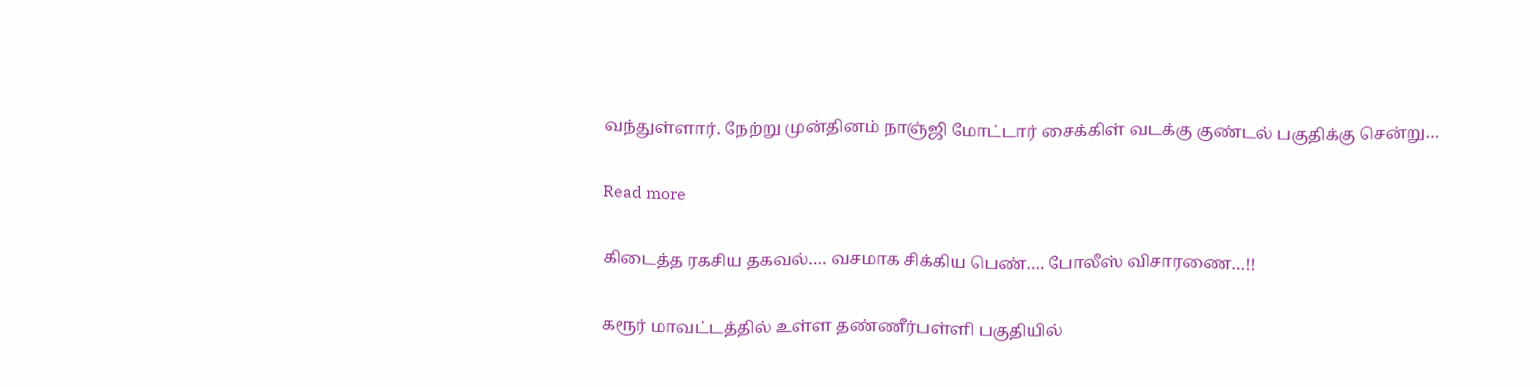வந்துள்ளார். நேற்று முன்தினம் நாஞ்ஜி மோட்டார் சைக்கிள் வடக்கு குண்டல் பகுதிக்கு சென்று…

Read more

கிடைத்த ரகசிய தகவல்…. வசமாக சிக்கிய பெண்…. போலீஸ் விசாரணை…!!

கரூர் மாவட்டத்தில் உள்ள தண்ணீர்பள்ளி பகுதியில்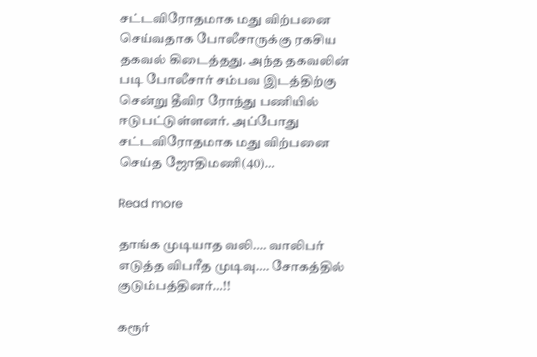சட்டவிரோதமாக மது விற்பனை செய்வதாக போலீசாருக்கு ரகசிய தகவல் கிடைத்தது. அந்த தகவலின் படி போலீசார் சம்பவ இடத்திற்கு சென்று தீவிர ரோந்து பணியில் ஈடுபட்டுள்ளனர். அப்போது சட்டவிரோதமாக மது விற்பனை செய்த ஜோதிமணி(40)…

Read more

தாங்க முடியாத வலி…. வாலிபர் எடுத்த விபரீத முடிவு…. சோகத்தில் குடும்பத்தினர்…!!

கரூர்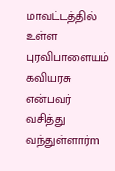மாவட்டத்தில் உள்ள புரவிபாளையம் கவியரசு என்பவர் வசித்து வந்துள்ளார்m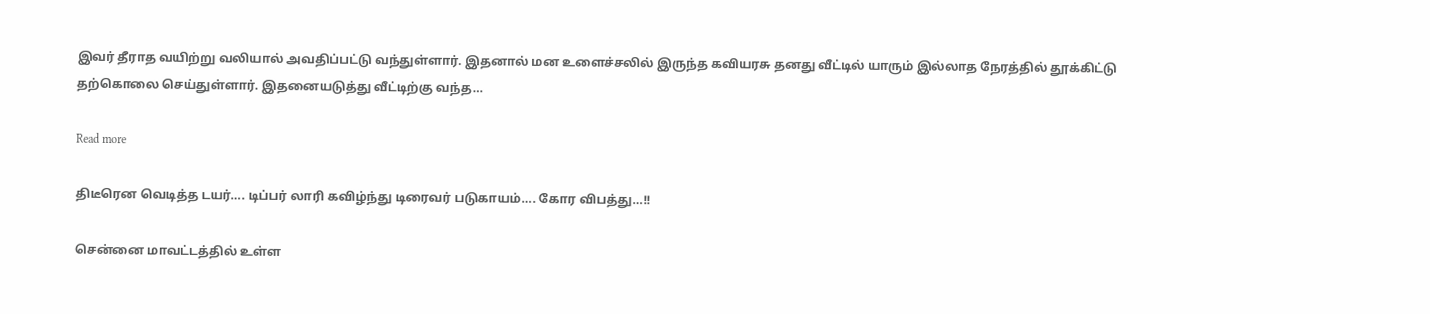இவர் தீராத வயிற்று வலியால் அவதிப்பட்டு வந்துள்ளார். இதனால் மன உளைச்சலில் இருந்த கவியரசு தனது வீட்டில் யாரும் இல்லாத நேரத்தில் தூக்கிட்டு தற்கொலை செய்துள்ளார். இதனையடுத்து வீட்டிற்கு வந்த…

Read more

திடீரென வெடித்த டயர்…. டிப்பர் லாரி கவிழ்ந்து டிரைவர் படுகாயம்…. கோர விபத்து…!!

சென்னை மாவட்டத்தில் உள்ள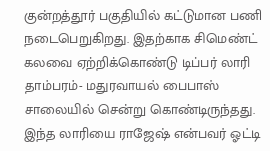குன்றத்தூர் பகுதியில் கட்டுமான பணி நடைபெறுகிறது. இதற்காக சிமெண்ட் கலவை ஏற்றிக்கொண்டு டிப்பர் லாரி தாம்பரம்- மதுரவாயல் பைபாஸ் சாலையில் சென்று கொண்டிருந்தது. இந்த லாரியை ராஜேஷ் என்பவர் ஓட்டி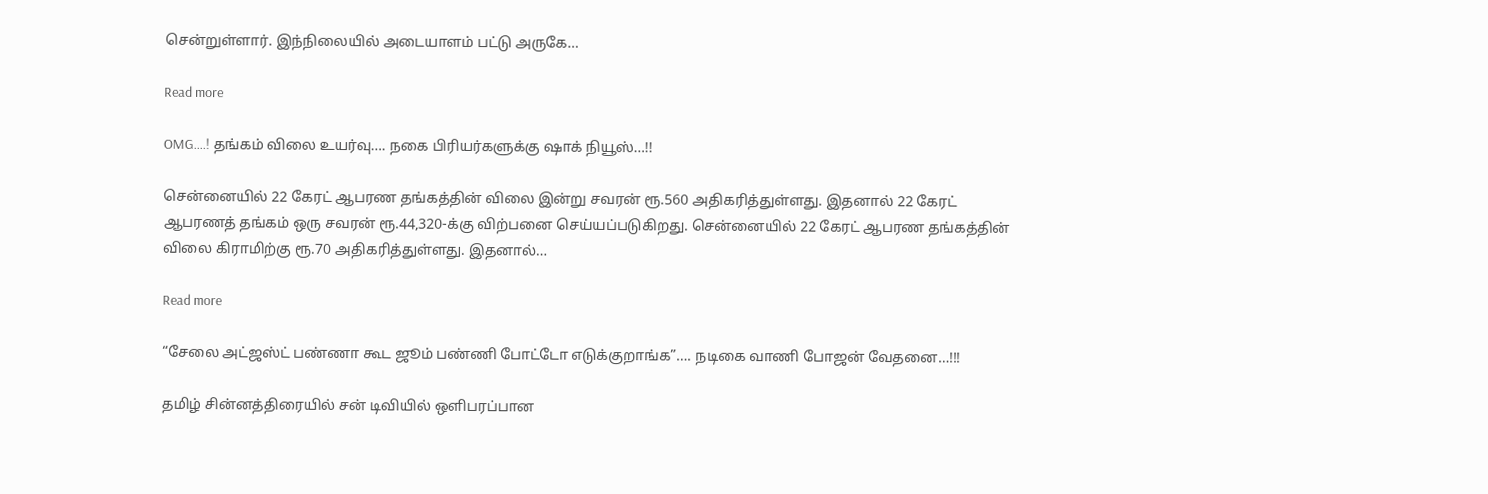சென்றுள்ளார். இந்நிலையில் அடையாளம் பட்டு அருகே…

Read more

OMG….! தங்கம் விலை உயர்வு…. நகை பிரியர்களுக்கு ஷாக் நியூஸ்…!!

சென்னையில் 22 கேரட் ஆபரண தங்கத்தின் விலை இன்று சவரன் ரூ.560 அதிகரித்துள்ளது. இதனால் 22 கேரட் ஆபரணத் தங்கம் ஒரு சவரன் ரூ.44,320-க்கு விற்பனை செய்யப்படுகிறது. சென்னையில் 22 கேரட் ஆபரண தங்கத்தின் விலை கிராமிற்கு ரூ.70 அதிகரித்துள்ளது. இதனால்…

Read more

“சேலை அட்ஜஸ்ட் பண்ணா கூட ஜூம் பண்ணி போட்டோ எடுக்குறாங்க”…. நடிகை வாணி போஜன் வேதனை…!!!

தமிழ் சின்னத்திரையில் சன் டிவியில் ஒளிபரப்பான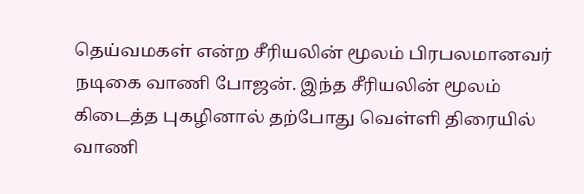தெய்வமகள் என்ற சீரியலின் மூலம் பிரபலமானவர் நடிகை வாணி போஜன். இந்த சீரியலின் மூலம் கிடைத்த புகழினால் தற்போது வெள்ளி திரையில் வாணி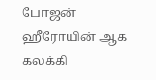போஜன் ஹீரோயின் ஆக கலக்கி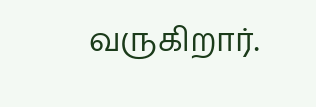வருகிறார்.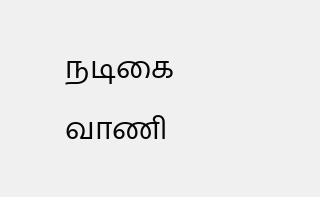நடிகை வாணி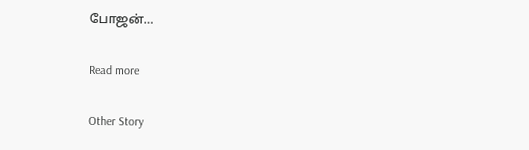போஜன்…

Read more

Other Story